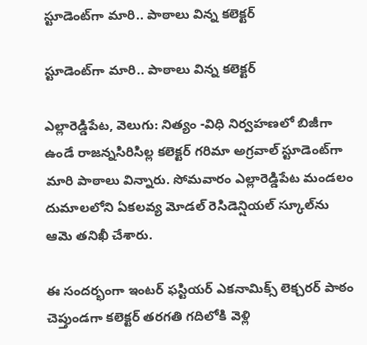స్టూడెంట్‌‌‌‌‌‌‌‌గా మారి.. పాఠాలు విన్న కలెక్టర్‌‌‌‌‌‌‌‌‌‌‌‌‌‌‌‌

స్టూడెంట్‌‌‌‌‌‌‌‌గా మారి.. పాఠాలు విన్న కలెక్టర్‌‌‌‌‌‌‌‌‌‌‌‌‌‌‌‌

ఎల్లారెడ్డిపేట, వెలుగు: నిత్యం -విధి నిర్వహణలో బిజీగా ఉండే రాజన్నసిరిసిల్ల కలెక్టర్ గరిమా అగ్రవాల్ స్టూడెంట్‌‌‌‌‌‌‌‌గా మారి పాఠాలు విన్నారు. సోమవారం ఎల్లారెడ్డిపేట మండలం దుమాలలోని ఏకలవ్య మోడల్ రెసిడెన్షియల్ స్కూల్‌‌‌‌‌‌‌‌ను ఆమె తనిఖీ చేశారు.

ఈ సందర్భంగా ఇంటర్ ఫస్టియర్ ఎకనామిక్స్ లెక్చరర్ పాఠం చెప్తుండగా కలెక్టర్ తరగతి గదిలోకి వెళ్లి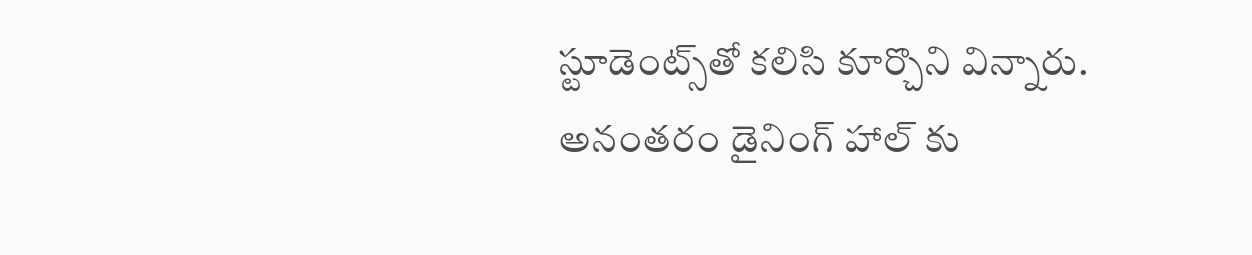స్టూడెంట్స్‌‌‌‌‌‌‌‌తో కలిసి కూర్చొని విన్నారు. అనంతరం డైనింగ్ హాల్ కు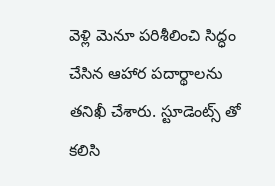వెళ్లి మెనూ పరిశీలించి సిద్ధం చేసిన ఆహార పదార్థాలను తనిఖీ చేశారు. స్టూడెంట్స్ తో కలిసి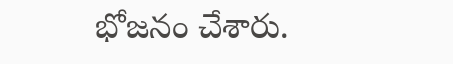భోజనం చేశారు.